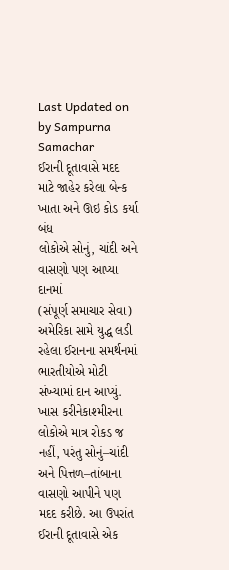Last Updated on by Sampurna Samachar
ઈરાની દૂતાવાસે મદદ માટે જાહેર કરેલા બેન્ક ખાતા અને ઊઇ કોડ કર્યા બંધ
લોકોએ સોનું, ચાંદી અને વાસણો પણ આપ્યા દાનમાં
(સંપૂર્ણ સમાચાર સેવા)
અમેરિકા સામે યુદ્ધ લડી રહેલા ઈરાનના સમર્થનમાં ભારતીયોએ મોટી સંખ્યામાં દાન આપ્યું. ખાસ કરીનેકાશ્મીરના લોકોએ માત્ર રોકડ જ નહીં, પરંતુ સોનું–ચાંદી અને પિત્તળ–તાંબાના વાસણો આપીને પણ મદદ કરીછે. આ ઉપરાંત ઈરાની દૂતાવાસે એક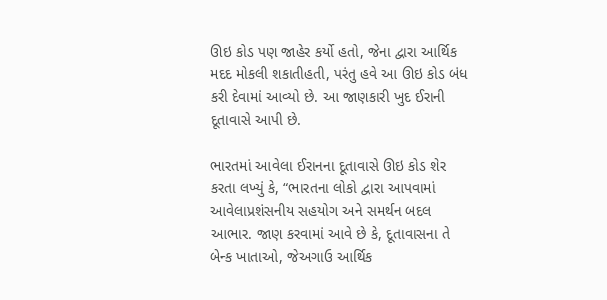ઊઇ કોડ પણ જાહેર કર્યો હતો, જેના દ્વારા આર્થિક મદદ મોકલી શકાતીહતી, પરંતુ હવે આ ઊઇ કોડ બંધ કરી દેવામાં આવ્યો છે. આ જાણકારી ખુદ ઈરાની દૂતાવાસે આપી છે.

ભારતમાં આવેલા ઈરાનના દૂતાવાસે ઊઇ કોડ શેર કરતા લખ્યું કે, “ભારતના લોકો દ્વારા આપવામાં આવેલાપ્રશંસનીય સહયોગ અને સમર્થન બદલ આભાર. જાણ કરવામાં આવે છે કે, દૂતાવાસના તે બેન્ક ખાતાઓ, જેઅગાઉ આર્થિક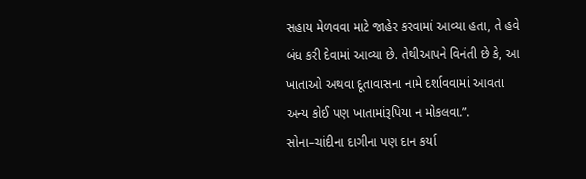સહાય મેળવવા માટે જાહેર કરવામાં આવ્યા હતા, તે હવે બંધ કરી દેવામાં આવ્યા છે. તેથીઆપને વિનંતી છે કે, આ ખાતાઓ અથવા દૂતાવાસના નામે દર્શાવવામાં આવતા અન્ય કોઈ પણ ખાતામાંરૂપિયા ન મોકલવા.”.
સોના–ચાંદીના દાગીના પણ દાન કર્યા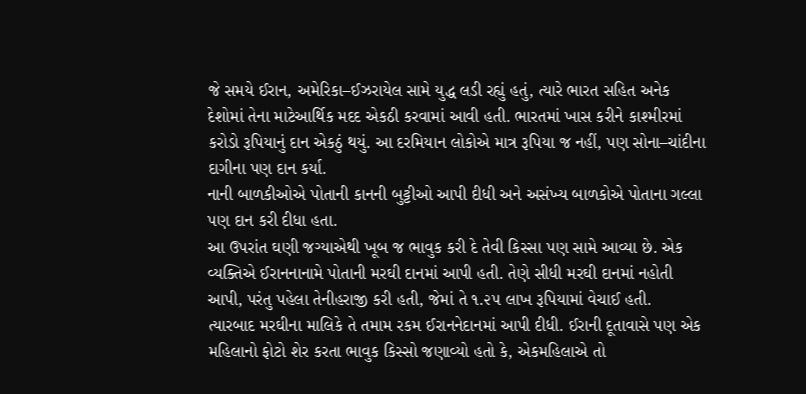જે સમયે ઈરાન, અમેરિકા–ઈઝરાયેલ સામે યુદ્ધ લડી રહ્યું હતું, ત્યારે ભારત સહિત અનેક દેશોમાં તેના માટેઆર્થિક મદદ એકઠી કરવામાં આવી હતી. ભારતમાં ખાસ કરીને કાશ્મીરમાં કરોડો રૂપિયાનું દાન એકઠું થયું. આ દરમિયાન લોકોએ માત્ર રૂપિયા જ નહીં, પણ સોના–ચાંદીના દાગીના પણ દાન કર્યા.
નાની બાળકીઓએ પોતાની કાનની બુટ્ટીઓ આપી દીધી અને અસંખ્ય બાળકોએ પોતાના ગલ્લા પણ દાન કરી દીધા હતા.
આ ઉપરાંત ઘણી જગ્યાએથી ખૂબ જ ભાવુક કરી દે તેવી કિસ્સા પણ સામે આવ્યા છે. એક વ્યક્તિએ ઈરાનનાનામે પોતાની મરઘી દાનમાં આપી હતી. તેણે સીધી મરઘી દાનમાં નહોતી આપી, પરંતુ પહેલા તેનીહરાજી કરી હતી, જેમાં તે ૧.૨૫ લાખ રૂપિયામાં વેચાઈ હતી.
ત્યારબાદ મરઘીના માલિકે તે તમામ રકમ ઈરાનનેદાનમાં આપી દીધી. ઈરાની દૂતાવાસે પણ એક મહિલાનો ફોટો શેર કરતા ભાવુક કિસ્સો જણાવ્યો હતો કે, એકમહિલાએ તો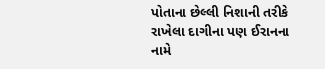પોતાના છેલ્લી નિશાની તરીકે રાખેલા દાગીના પણ ઈરાનના નામે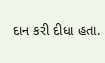દાન કરી દીધા હતા.